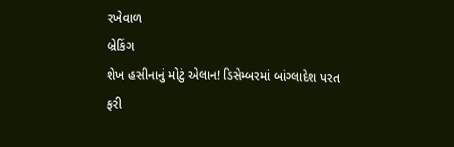રખેવાળ
બ્રેકિંગ
શેખ હસીનાનું મોટું એલાન! ડિસેમ્બરમાં બાંગ્લાદેશ પરત ફરી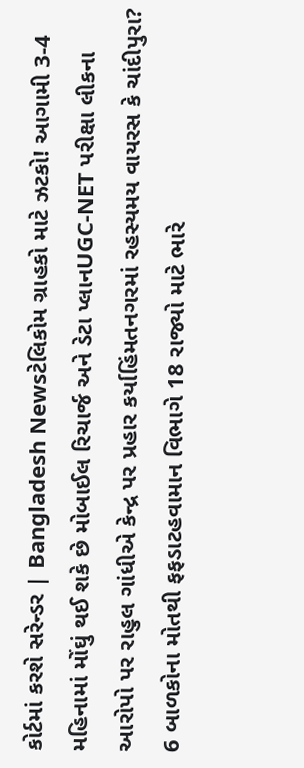કોર્ટમાં કરશે સરેન્ડર | Bangladesh Newsટેલિકોમ ગ્રાહકો માટે ઝટકો! આગામી 3-4 મહિનામાં મોંઘું થઈ શકે છે મોબાઈલ રિચાર્જ અને ડેટા પ્લાનUGC-NET પરીક્ષા લીકના આરોપો પર રાહુલ ગાંધીએ કેન્દ્ર પર પ્રહાર કર્યાહિંમતનગરમાં રહસ્યમય વાયરસ કે ચાંદીપુરા? 6 બાળકોના મોતથી ફફડાટહવામાન વિભાગે 18 રાજ્યો માટે ભારે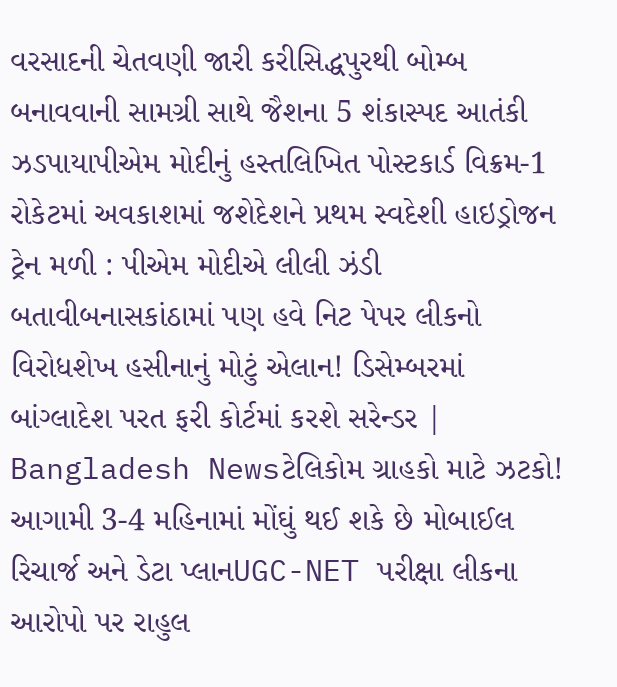વરસાદની ચેતવણી જારી કરીસિદ્ધપુરથી બોમ્બ બનાવવાની સામગ્રી સાથે જૈશના 5 શંકાસ્પદ આતંકી ઝડપાયાપીએમ મોદીનું હસ્તલિખિત પોસ્ટકાર્ડ વિક્રમ-1 રોકેટમાં અવકાશમાં જશેદેશને પ્રથમ સ્વદેશી હાઇડ્રોજન ટ્રેન મળી : પીએમ મોદીએ લીલી ઝંડી બતાવીબનાસકાંઠામાં પણ હવે નિટ પેપર લીકનો વિરોધશેખ હસીનાનું મોટું એલાન! ડિસેમ્બરમાં બાંગ્લાદેશ પરત ફરી કોર્ટમાં કરશે સરેન્ડર | Bangladesh Newsટેલિકોમ ગ્રાહકો માટે ઝટકો! આગામી 3-4 મહિનામાં મોંઘું થઈ શકે છે મોબાઈલ રિચાર્જ અને ડેટા પ્લાનUGC-NET પરીક્ષા લીકના આરોપો પર રાહુલ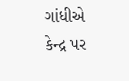ગાંધીએ કેન્દ્ર પર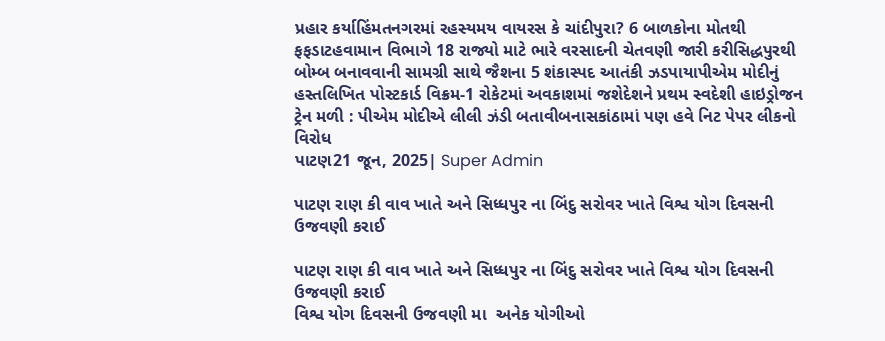પ્રહાર કર્યાહિંમતનગરમાં રહસ્યમય વાયરસ કે ચાંદીપુરા? 6 બાળકોના મોતથી ફફડાટહવામાન વિભાગે 18 રાજ્યો માટે ભારે વરસાદની ચેતવણી જારી કરીસિદ્ધપુરથી બોમ્બ બનાવવાની સામગ્રી સાથે જૈશના 5 શંકાસ્પદ આતંકી ઝડપાયાપીએમ મોદીનું હસ્તલિખિત પોસ્ટકાર્ડ વિક્રમ-1 રોકેટમાં અવકાશમાં જશેદેશને પ્રથમ સ્વદેશી હાઇડ્રોજન ટ્રેન મળી : પીએમ મોદીએ લીલી ઝંડી બતાવીબનાસકાંઠામાં પણ હવે નિટ પેપર લીકનો વિરોધ
પાટણ21 જૂન, 2025| Super Admin

પાટણ રાણ કી વાવ ખાતે અને સિધ્ધપુર ના બિંદુ સરોવર ખાતે વિશ્વ યોગ દિવસની ઉજવણી કરાઈ

પાટણ રાણ કી વાવ ખાતે અને સિધ્ધપુર ના બિંદુ સરોવર ખાતે વિશ્વ યોગ દિવસની ઉજવણી કરાઈ
વિશ્વ યોગ દિવસની ઉજવણી મા  અનેક યોગીઓ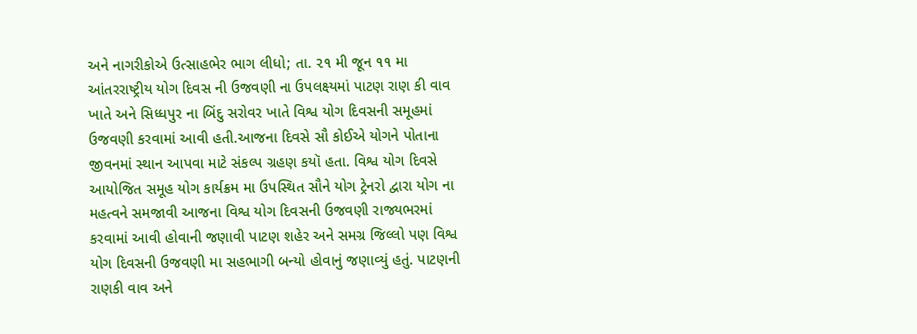અને નાગરીકોએ ઉત્સાહભેર ભાગ લીધો; તા. ૨૧ મી જૂન ૧૧ મા આંતરરાષ્ટ્રીય યોગ દિવસ ની ઉજવણી ના ઉપલક્ષ્યમાં પાટણ રાણ કી વાવ ખાતે અને સિધ્ધપુર ના બિંદુ સરોવર ખાતે વિશ્વ યોગ દિવસની સમૂહમાં ઉજવણી કરવામાં આવી હતી.આજના દિવસે સૌ કોઈએ યોગને પોતાના જીવનમાં સ્થાન આપવા માટે સંકલ્પ ગ્રહણ કયૉ હતા. વિશ્વ યોગ દિવસે આયોજિત સમૂહ યોગ કાર્યક્રમ મા ઉપસ્થિત સૌને યોગ ટ્રેનરો દ્વારા યોગ ના મહત્વને સમજાવી આજના વિશ્વ યોગ દિવસની ઉજવણી રાજ્યભરમાં કરવામાં આવી હોવાની જણાવી પાટણ શહેર અને સમગ્ર જિલ્લો પણ વિશ્વ યોગ દિવસની ઉજવણી મા સહભાગી બન્યો હોવાનું જણાવ્યું હતું. પાટણની રાણકી વાવ અને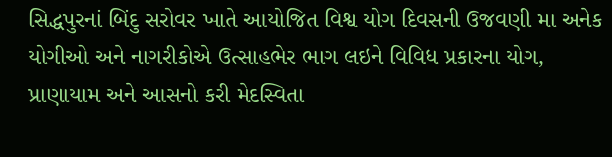સિદ્ધપુરનાં બિંદુ સરોવર ખાતે આયોજિત વિશ્વ યોગ દિવસની ઉજવણી મા અનેક યોગીઓ અને નાગરીકોએ ઉત્સાહભેર ભાગ લઇને વિવિધ પ્રકારના યોગ, પ્રાણાયામ અને આસનો કરી મેદસ્વિતા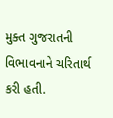મુક્ત ગુજરાતની વિભાવનાને ચરિતાર્થ કરી હતી.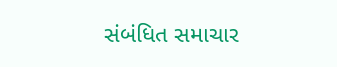સંબંધિત સમાચાર